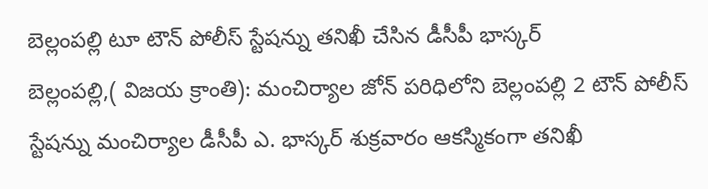బెల్లంపల్లి టూ టౌన్ పోలీస్ స్టేషన్ను తనిఖీ చేసిన డీసీపీ భాస్కర్
బెల్లంపల్లి,( విజయ క్రాంతి): మంచిర్యాల జోన్ పరిధిలోని బెల్లంపల్లి 2 టౌన్ పోలీస్ స్టేషన్ను మంచిర్యాల డీసీపీ ఎ. భాస్కర్ శుక్రవారం ఆకస్మికంగా తనిఖీ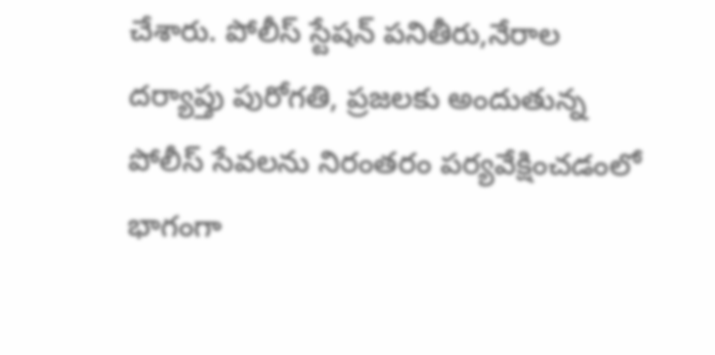చేశారు. పోలీస్ స్టేషన్ పనితీరు,నేరాల దర్యాప్తు పురోగతి, ప్రజలకు అందుతున్న పోలీస్ సేవలను నిరంతరం పర్యవేక్షించడంలో భాగంగా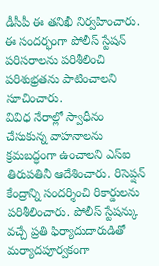డీసీపీ ఈ తనిఖీ నిర్వహించారు. ఈ సందర్భంగా పోలీస్ స్టేషన్ పరిసరాలను పరిశీలించి పరిశుభ్రతను పాటించాలని సూచించారు.
వివిధ నేరాల్లో స్వాధీనం చేసుకున్న వాహనాలను క్రమబద్ధంగా ఉంచాలని ఎస్ఐ తిరుపతినీ ఆదేశించారు. రిసెప్షన్ కేంద్రాన్ని సందర్శించి రికార్డులను పరిశీలించారు. పోలీస్ స్టేషన్కు వచ్చే ప్రతి ఫిర్యాదుదారుడితో మర్యాదపూర్వకంగా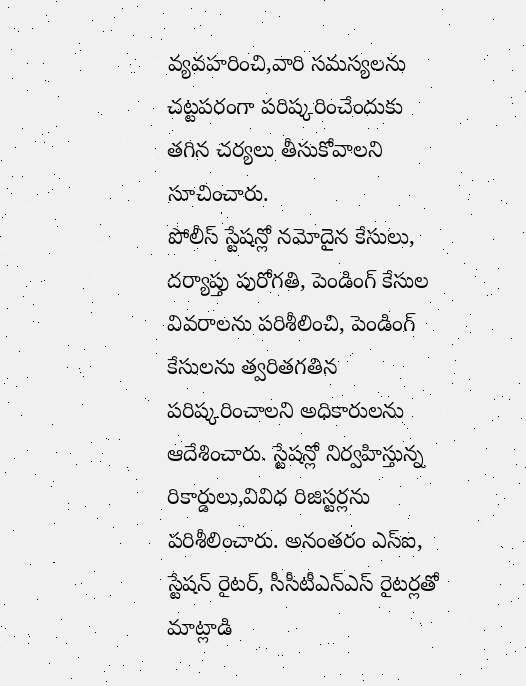వ్యవహరించి,వారి సమస్యలను చట్టపరంగా పరిష్కరించేందుకు తగిన చర్యలు తీసుకోవాలని సూచించారు.
పోలీస్ స్టేషన్లో నమోదైన కేసులు, దర్యాప్తు పురోగతి, పెండింగ్ కేసుల వివరాలను పరిశీలించి, పెండింగ్ కేసులను త్వరితగతిన పరిష్కరించాలని అధికారులను ఆదేశించారు. స్టేషన్లో నిర్వహిస్తున్న రికార్డులు,వివిధ రిజిస్టర్లను పరిశీలించారు. అనంతరం ఎస్ఐ, స్టేషన్ రైటర్, సీసీటీఎన్ఎస్ రైటర్లతో మాట్లాడి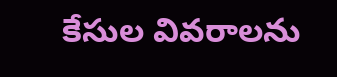కేసుల వివరాలను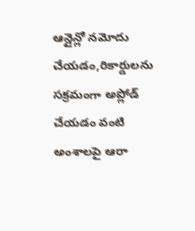ఆన్లైన్లో నమోదు చేయడం,రికార్డులను సక్రమంగా అప్లోడ్ చేయడం వంటి అంశాలపై ఆరా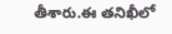తీశారు.ఈ తనిఖీలో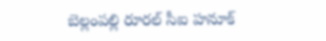బెల్లంపల్లి రూరల్ సీఐ హనూక్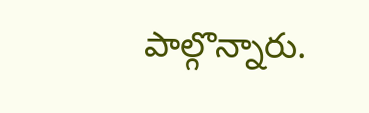పాల్గొన్నారు.